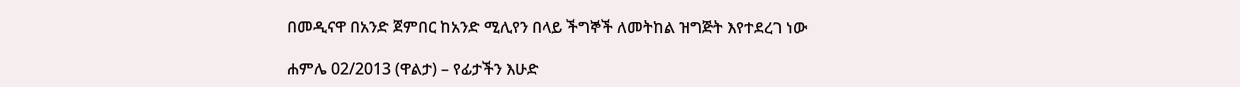በመዲናዋ በአንድ ጀምበር ከአንድ ሚሊየን በላይ ችግኞች ለመትከል ዝግጅት እየተደረገ ነው

ሐምሌ 02/2013 (ዋልታ) – የፊታችን እሁድ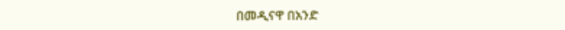በመዲናዋ በአንድ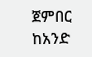ጀምበር ከአንድ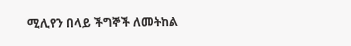ሚሊየን በላይ ችግኞች ለመትከል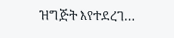ዝግጅት እየተደረገ…